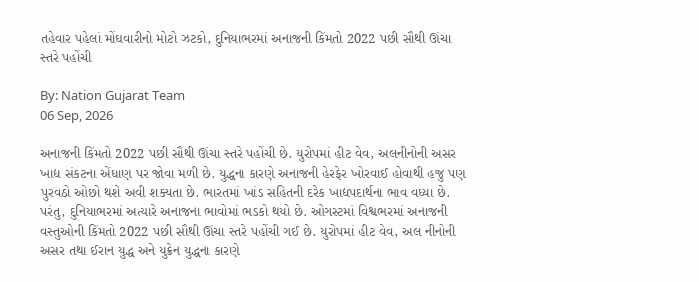તહેવાર પહેલાં મોંઘવારીનો મોટો ઝટકો, દુનિયાભરમાં અનાજની કિંમતો 2022 પછી સૌથી ઊંચા સ્તરે પહોંચી

By: Nation Gujarat Team
06 Sep, 2026

અનાજની કિંમતો 2022 પછી સૌથી ઊંચા સ્તરે પહોંચી છે. યુરોપમાં હીટ વેવ, અલનીનોની અસર ખાદ્ય સંકટના એંધાણ પર જોવા મળી છે. યુદ્ધના કારણે અનાજની હેરફેર ખોરવાઈ હોવાથી હજુ પણ પુરવઠો ઓછો થશે અવી શક્યતા છે. ભારતમાં ખાંડ સહિતની દરેક ખાદ્યપદાર્થના ભાવ વધ્યા છે. પરંતુ, દુનિયાભરમાં અત્યારે અનાજના ભાવોમાં ભડકો થયો છે. ઓગસ્ટમાં વિશ્વભરમાં અનાજની વસ્તુઓની કિંમતો 2022 પછી સૌથી ઊંચા સ્તરે પહોંચી ગઈ છે. યુરોપમાં હીટ વેવ, અલ નીનોની અસર તથા ઈરાન યુદ્ધ અને યુક્રેન યુદ્ધના કારણે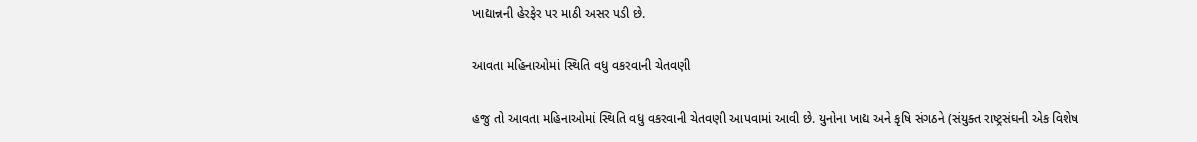ખાદ્યાન્નની હેરફેર પર માઠી અસર પડી છે.

આવતા મહિનાઓમાં સ્થિતિ વધુ વકરવાની ચેતવણી

હજુ તો આવતા મહિનાઓમાં સ્થિતિ વધુ વકરવાની ચેતવણી આપવામાં આવી છે. યુનોના ખાદ્ય અને કૃષિ સંગઠને (સંયુક્ત રાષ્ટ્રસંઘની એક વિશેષ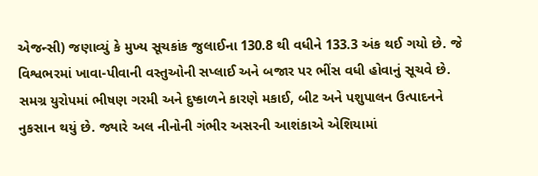એજન્સી) જણાવ્યું કે મુખ્ય સૂચકાંક જુલાઈના 130.8 થી વધીને 133.3 અંક થઈ ગયો છે. જે વિશ્વભરમાં ખાવા-પીવાની વસ્તુઓની સપ્લાઈ અને બજાર પર ભીંસ વધી હોવાનું સૂચવે છે. સમગ્ર યુરોપમાં ભીષણ ગરમી અને દુષ્કાળને કારણે મકાઈ, બીટ અને પશુપાલન ઉત્પાદનને નુકસાન થયું છે. જ્યારે અલ નીનોની ગંભીર અસરની આશંકાએ એશિયામાં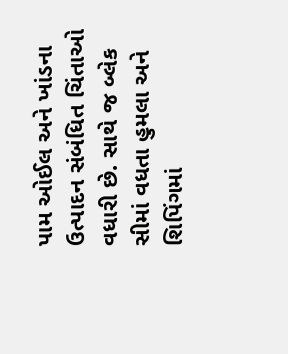પામ ઓઈલ અને ખાંડના ઉત્પાદન સંબંધિત ચિંતાઓ વધારી છે. સાથે જ બ્લેક સીમાં વધતા હુમલા અને શિપિંગમાં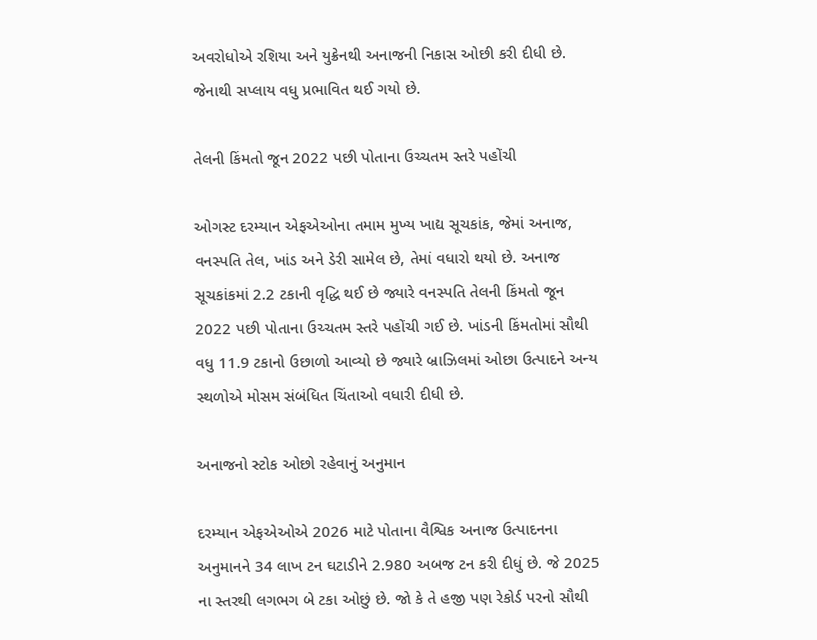અવરોધોએ રશિયા અને યુક્રેનથી અનાજની નિકાસ ઓછી કરી દીધી છે. જેનાથી સપ્લાય વધુ પ્રભાવિત થઈ ગયો છે.

તેલની કિંમતો જૂન 2022 પછી પોતાના ઉચ્ચતમ સ્તરે પહોંચી

ઓગસ્ટ દરમ્યાન એફએઓના તમામ મુખ્ય ખાદ્ય સૂચકાંક, જેમાં અનાજ, વનસ્પતિ તેલ, ખાંડ અને ડેરી સામેલ છે, તેમાં વધારો થયો છે. અનાજ સૂચકાંકમાં 2.2 ટકાની વૃદ્ધિ થઈ છે જ્યારે વનસ્પતિ તેલની કિંમતો જૂન 2022 પછી પોતાના ઉચ્ચતમ સ્તરે પહોંચી ગઈ છે. ખાંડની કિંમતોમાં સૌથી વધુ 11.9 ટકાનો ઉછાળો આવ્યો છે જ્યારે બ્રાઝિલમાં ઓછા ઉત્પાદને અન્ય સ્થળોએ મોસમ સંબંધિત ચિંતાઓ વધારી દીધી છે.

અનાજનો સ્ટોક ઓછો રહેવાનું અનુમાન

દરમ્યાન એફએઓએ 2026 માટે પોતાના વૈશ્વિક અનાજ ઉત્પાદનના અનુમાનને 34 લાખ ટન ઘટાડીને 2.980 અબજ ટન કરી દીધું છે. જે 2025 ના સ્તરથી લગભગ બે ટકા ઓછું છે. જો કે તે હજી પણ રેકોર્ડ પરનો સૌથી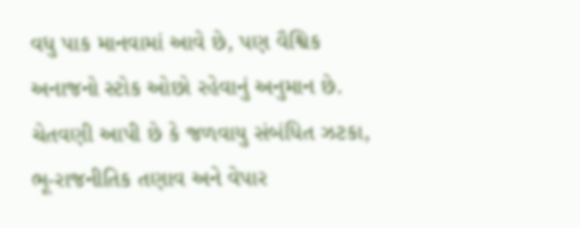વધુ પાક માનવામાં આવે છે, પણ વૈશ્વિક અનાજનો સ્ટોક ઓછો રહેવાનું અનુમાન છે. ચેતવણી આપી છે કે જળવાયુ સંબંધિત ઝટકા, ભૂ-રાજનીતિક તણાવ અને વેપાર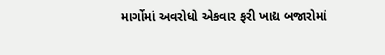માર્ગોમાં અવરોધો એકવાર ફરી ખાદ્ય બજારોમાં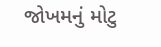જોખમનું મોટુ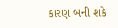કારણ બની શકે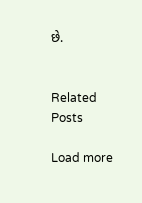છે.


Related Posts

Load more